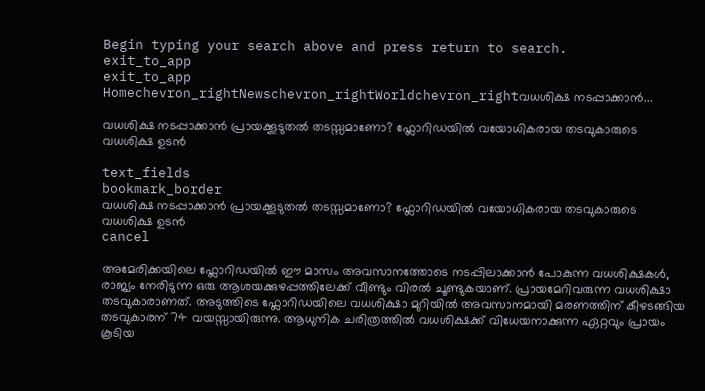Begin typing your search above and press return to search.
exit_to_app
exit_to_app
Homechevron_rightNewschevron_rightWorldchevron_rightവധശിക്ഷ നടപ്പാക്കാൻ...

വധശിക്ഷ നടപ്പാക്കാൻ പ്രായക്കൂടുതൽ തടസ്സമാണോ? ഫ്ലോറിഡയിൽ വയോധികരായ തടവുകാരുടെ വധശിക്ഷ ഉടൻ

text_fields
bookmark_border
വധശിക്ഷ നടപ്പാക്കാൻ പ്രായക്കൂടുതൽ തടസ്സമാണോ? ഫ്ലോറിഡയിൽ വയോധികരായ തടവുകാരുടെ വധശിക്ഷ ഉടൻ
cancel

അമേരിക്കയിലെ ഫ്ലോറിഡയിൽ ഈ മാസം അവസാനത്തോടെ നടപ്പിലാക്കാൻ പോകുന്ന വധശിക്ഷകൾ, രാജ്യം നേരിടുന്ന ഒരു ആശയക്കുഴപ്പത്തിലേക്ക് വീണ്ടും വിരൽ ചൂണ്ടുകയാണ്. പ്രായമേറിവരുന്ന വധശിക്ഷാ തടവുകാരാണത്. അടുത്തിടെ ഫ്ലോറിഡയിലെ വധശിക്ഷാ മുറിയിൽ അവസാനമായി മരണത്തിന് കീഴടങ്ങിയ തടവുകാരന് 74 വയസ്സായിരുന്നു. ആധുനിക ചരിത്രത്തിൽ വധശിക്ഷക്ക് വിധേയനാക്കുന്ന ഏറ്റവും പ്രായം കൂടിയ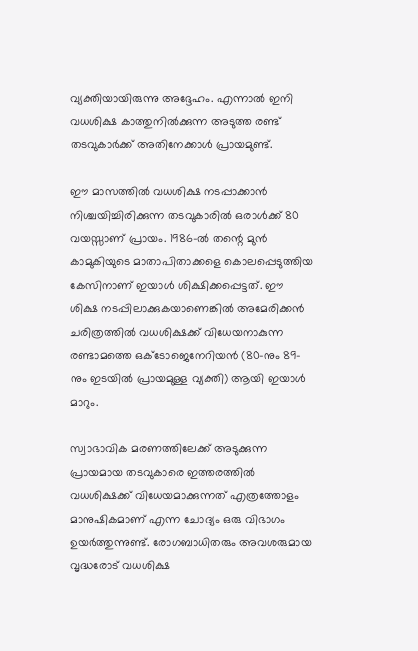വ്യക്തിയായിരുന്നു അദ്ദേഹം. എന്നാൽ ഇനി വധശിക്ഷ കാത്തുനിൽക്കുന്ന അടുത്ത രണ്ട് തടവുകാർക്ക് അതിനേക്കാൾ പ്രായമുണ്ട്.

ഈ മാസത്തിൽ വധശിക്ഷ നടപ്പാക്കാൻ നിശ്ചയിച്ചിരിക്കുന്ന തടവുകാരിൽ ഒരാൾക്ക് 80 വയസ്സാണ് പ്രായം. 1986-ൽ തന്റെ മുൻ കാമുകിയുടെ മാതാപിതാക്കളെ കൊലപ്പെടുത്തിയ കേസിനാണ് ഇയാൾ ശിക്ഷിക്കപ്പെട്ടത്. ഈ ശിക്ഷ നടപ്പിലാക്കുകയാണെങ്കിൽ അമേരിക്കൻ ചരിത്രത്തിൽ വധശിക്ഷക്ക് വിധേയനാകുന്ന രണ്ടാമത്തെ ഒക്ടോജെനേറിയൻ (80-നും 89-നും ഇടയിൽ പ്രായമുള്ള വ്യക്തി) ആയി ഇയാൾ മാറും.

സ്വാഭാവിക മരണത്തിലേക്ക് അടുക്കുന്ന പ്രായമായ തടവുകാരെ ഇത്തരത്തിൽ വധശിക്ഷക്ക് വിധേയമാക്കുന്നത് എത്രത്തോളം മാനുഷികമാണ് എന്ന ചോദ്യം ഒരു വിഭാഗം ഉയർത്തുന്നുണ്ട്. രോഗബാധിതരും അവശരുമായ വൃദ്ധരോട് വധശിക്ഷ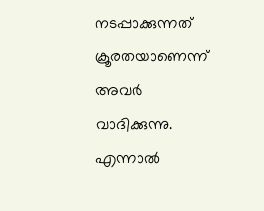നടപ്പാക്കുന്നത് ക്രൂരതയാണെന്ന് അവർ വാദിക്കുന്നു. എന്നാൽ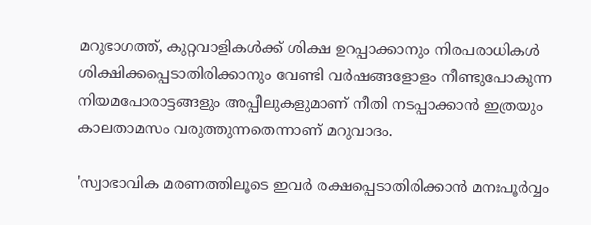മറുഭാഗത്ത്, കുറ്റവാളികൾക്ക് ശിക്ഷ ഉറപ്പാക്കാനും നിരപരാധികൾ ശിക്ഷിക്കപ്പെടാതിരിക്കാനും വേണ്ടി വർഷങ്ങളോളം നീണ്ടുപോകുന്ന നിയമപോരാട്ടങ്ങളും അപ്പീലുകളുമാണ് നീതി നടപ്പാക്കാൻ ഇത്രയും കാലതാമസം വരുത്തുന്നതെന്നാണ് മറുവാദം.

'സ്വാഭാവിക മരണത്തിലൂടെ ഇവർ രക്ഷപ്പെടാതിരിക്കാൻ മനഃപൂർവ്വം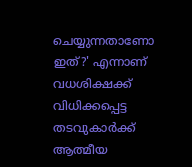ചെയ്യുന്നതാണോ ഇത്?' എന്നാണ് വധശിക്ഷക്ക് വിധിക്കപ്പെട്ട തടവുകാർക്ക് ആത്മീയ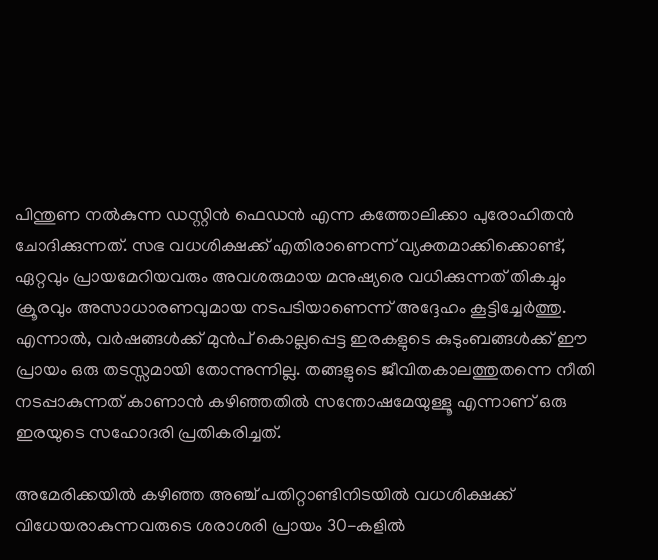പിന്തുണ നൽകുന്ന ഡസ്റ്റിൻ ഫെഡൻ എന്ന കത്തോലിക്കാ പുരോഹിതൻ ചോദിക്കുന്നത്. സഭ വധശിക്ഷക്ക് എതിരാണെന്ന് വ്യക്തമാക്കിക്കൊണ്ട്, ഏറ്റവും പ്രായമേറിയവരും അവശരുമായ മനുഷ്യരെ വധിക്കുന്നത് തികച്ചും ക്രൂരവും അസാധാരണവുമായ നടപടിയാണെന്ന് അദ്ദേഹം കൂട്ടിച്ചേർത്തു. എന്നാൽ, വർഷങ്ങൾക്ക് മുൻപ് കൊല്ലപ്പെട്ട ഇരകളുടെ കുടുംബങ്ങൾക്ക് ഈ പ്രായം ഒരു തടസ്സമായി തോന്നുന്നില്ല. തങ്ങളുടെ ജീവിതകാലത്തുതന്നെ നീതി നടപ്പാകുന്നത് കാണാൻ കഴിഞ്ഞതിൽ സന്തോഷമേയുള്ളൂ എന്നാണ് ഒരു ഇരയുടെ സഹോദരി പ്രതികരിച്ചത്.

അമേരിക്കയിൽ കഴിഞ്ഞ അഞ്ച് പതിറ്റാണ്ടിനിടയിൽ വധശിക്ഷക്ക് വിധേയരാകുന്നവരുടെ ശരാശരി പ്രായം 30-കളിൽ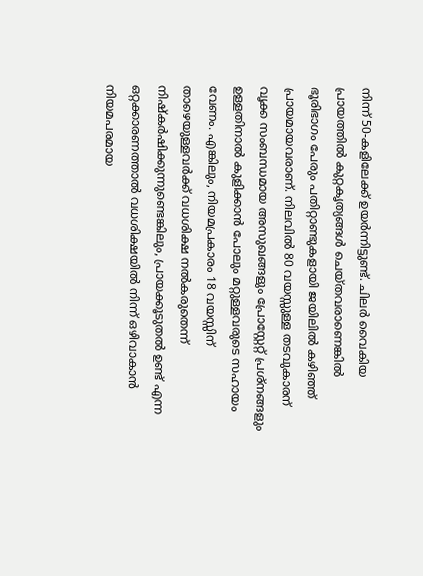നിന്ന് 50-കളിലേക്ക് ഉയർന്നിട്ടുണ്ട്. ചിലർ വൈകിയ പ്രായത്തിൽ കുറ്റകൃത്യങ്ങൾ ചെയ്തവരാണെങ്കിൽ ഭൂരിഭാഗം പേരും പതിറ്റാണ്ടുകളായി ജയിലിൽ കഴിഞ്ഞ് പ്രായമായവരാണ്. നിലവിൽ 80 വയസ്സുള്ള തടവുകാരന് വൃക്ക സംബന്ധമായ അസുഖങ്ങളും പ്രോസ്റ്റേറ്റ് പ്രശ്നങ്ങളും ഉള്ളതിനാൽ കുളിക്കാൻ പോലും മറ്റുള്ളവരുടെ സഹായം വേണം. എങ്കിലും, നിയമപ്രകാരം 18 വയസ്സിന് താഴെയുള്ളവർക്ക് വധശിക്ഷ നൽകരുതെന്ന് നിഷ്കർഷിക്കുന്നുണ്ടെങ്കിലും, പ്രായക്കൂടുതൽ ഉണ്ട് എന്ന ഒറ്റക്കാരണത്താൽ വധശിക്ഷയിൽ നിന്ന് ഒഴിവാകാൻ നിയമപരമായ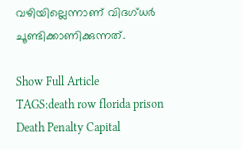വഴിയില്ലെന്നാണ് വിദഗ്ധർ ചൂണ്ടിക്കാണിക്കുന്നത്.

Show Full Article
TAGS:death row florida prison Death Penalty Capital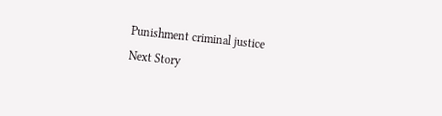Punishment criminal justice
Next Story